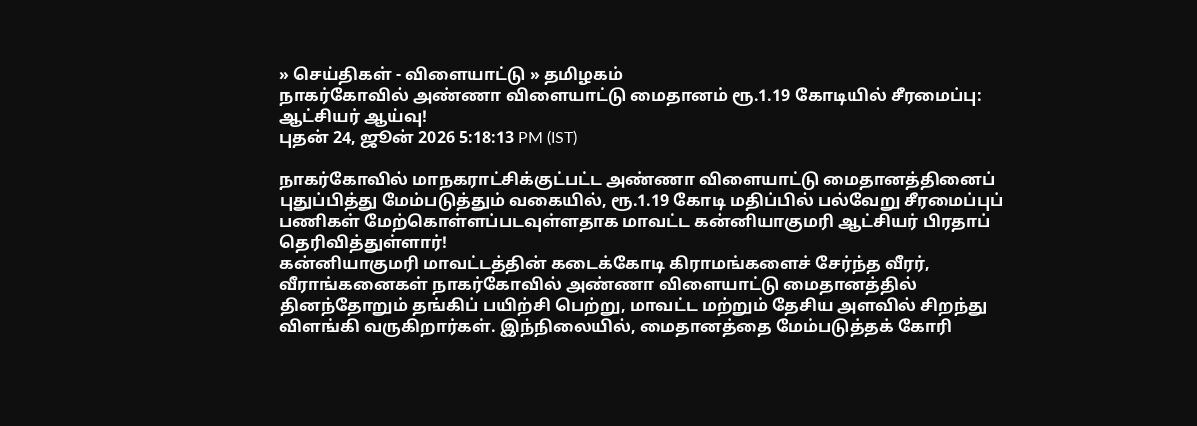» செய்திகள் - விளையாட்டு » தமிழகம்
நாகர்கோவில் அண்ணா விளையாட்டு மைதானம் ரூ.1.19 கோடியில் சீரமைப்பு: ஆட்சியர் ஆய்வு!
புதன் 24, ஜூன் 2026 5:18:13 PM (IST)

நாகர்கோவில் மாநகராட்சிக்குட்பட்ட அண்ணா விளையாட்டு மைதானத்தினைப் புதுப்பித்து மேம்படுத்தும் வகையில், ரூ.1.19 கோடி மதிப்பில் பல்வேறு சீரமைப்புப் பணிகள் மேற்கொள்ளப்படவுள்ளதாக மாவட்ட கன்னியாகுமரி ஆட்சியர் பிரதாப் தெரிவித்துள்ளார்!
கன்னியாகுமரி மாவட்டத்தின் கடைக்கோடி கிராமங்களைச் சேர்ந்த வீரர், வீராங்கனைகள் நாகர்கோவில் அண்ணா விளையாட்டு மைதானத்தில் தினந்தோறும் தங்கிப் பயிற்சி பெற்று, மாவட்ட மற்றும் தேசிய அளவில் சிறந்து விளங்கி வருகிறார்கள். இந்நிலையில், மைதானத்தை மேம்படுத்தக் கோரி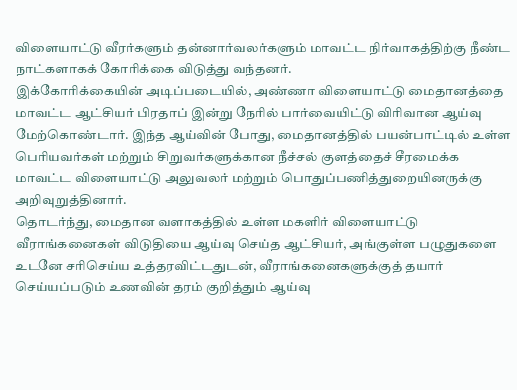விளையாட்டு வீரர்களும் தன்னார்வலர்களும் மாவட்ட நிர்வாகத்திற்கு நீண்ட நாட்களாகக் கோரிக்கை விடுத்து வந்தனர்.
இக்கோரிக்கையின் அடிப்படையில், அண்ணா விளையாட்டு மைதானத்தை மாவட்ட ஆட்சியர் பிரதாப் இன்று நேரில் பார்வையிட்டு விரிவான ஆய்வு மேற்கொண்டார். இந்த ஆய்வின் போது, மைதானத்தில் பயன்பாட்டில் உள்ள பெரியவர்கள் மற்றும் சிறுவர்களுக்கான நீச்சல் குளத்தைச் சீரமைக்க மாவட்ட விளையாட்டு அலுவலர் மற்றும் பொதுப்பணித்துறையினருக்கு அறிவுறுத்தினார்.
தொடர்ந்து, மைதான வளாகத்தில் உள்ள மகளிர் விளையாட்டு வீராங்கனைகள் விடுதியை ஆய்வு செய்த ஆட்சியர், அங்குள்ள பழுதுகளை உடனே சரிசெய்ய உத்தரவிட்டதுடன், வீராங்கனைகளுக்குத் தயார் செய்யப்படும் உணவின் தரம் குறித்தும் ஆய்வு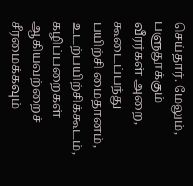செய்தார். மேலும், பளுதூக்கும் வீரர்கள் அறை, கூடைப்பந்து பயிற்சி மைதானம், உடற்பயிற்சிக்கூடம், கழிப்பறைகள் ஆகியவற்றைச் சீரமைக்கவும்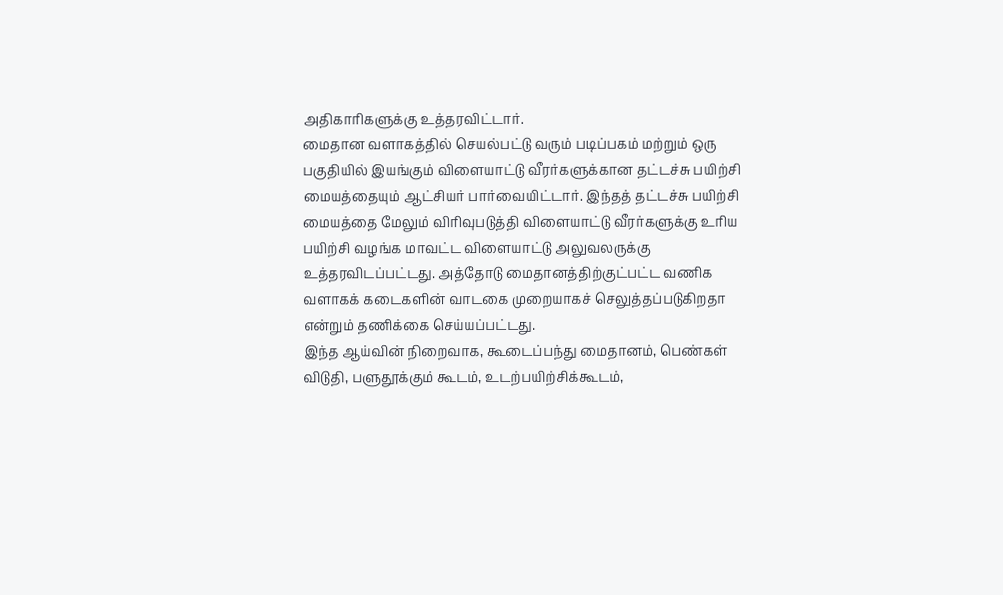அதிகாரிகளுக்கு உத்தரவிட்டார்.
மைதான வளாகத்தில் செயல்பட்டு வரும் படிப்பகம் மற்றும் ஒரு பகுதியில் இயங்கும் விளையாட்டு வீரர்களுக்கான தட்டச்சு பயிற்சி மையத்தையும் ஆட்சியர் பார்வையிட்டார். இந்தத் தட்டச்சு பயிற்சி மையத்தை மேலும் விரிவுபடுத்தி விளையாட்டு வீரர்களுக்கு உரிய பயிற்சி வழங்க மாவட்ட விளையாட்டு அலுவலருக்கு உத்தரவிடப்பட்டது. அத்தோடு மைதானத்திற்குட்பட்ட வணிக வளாகக் கடைகளின் வாடகை முறையாகச் செலுத்தப்படுகிறதா என்றும் தணிக்கை செய்யப்பட்டது.
இந்த ஆய்வின் நிறைவாக, கூடைப்பந்து மைதானம், பெண்கள் விடுதி, பளுதூக்கும் கூடம், உடற்பயிற்சிக்கூடம்,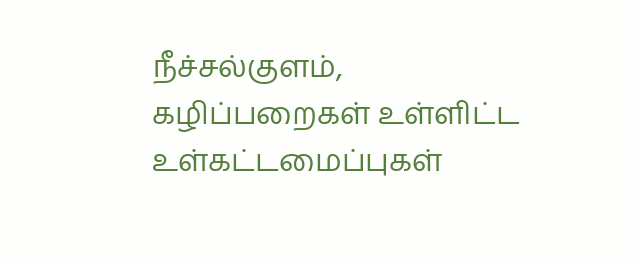நீச்சல்குளம், கழிப்பறைகள் உள்ளிட்ட உள்கட்டமைப்புகள்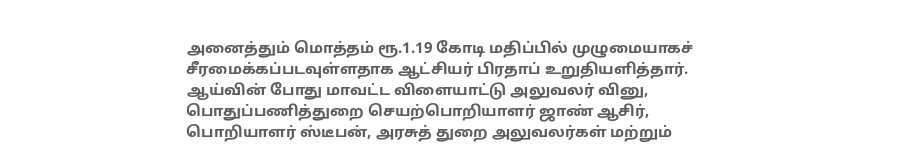அனைத்தும் மொத்தம் ரூ.1.19 கோடி மதிப்பில் முழுமையாகச் சீரமைக்கப்படவுள்ளதாக ஆட்சியர் பிரதாப் உறுதியளித்தார்.
ஆய்வின் போது மாவட்ட விளையாட்டு அலுவலர் வினு, பொதுப்பணித்துறை செயற்பொறியாளர் ஜாண் ஆசிர், பொறியாளர் ஸ்டீபன், அரசுத் துறை அலுவலர்கள் மற்றும்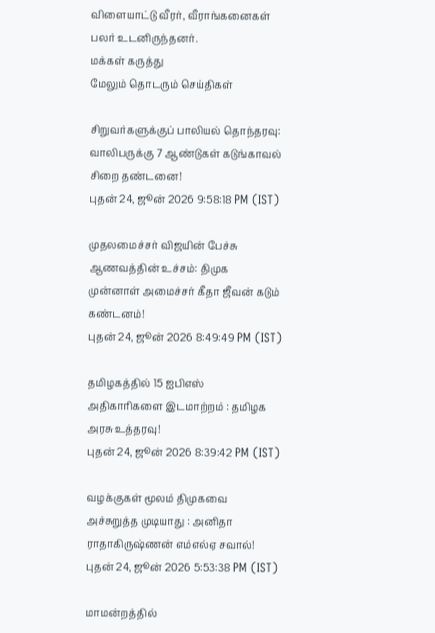விளையாட்டு வீரர், வீராங்கனைகள் பலர் உடனிருந்தனர்.
மக்கள் கருத்து
மேலும் தொடரும் செய்திகள்

சிறுவர்களுக்குப் பாலியல் தொந்தரவு: வாலிபருக்கு 7 ஆண்டுகள் கடுங்காவல் சிறை தண்டனை!
புதன் 24, ஜூன் 2026 9:58:18 PM (IST)

முதலமைச்சர் விஜயின் பேச்சு ஆணவத்தின் உச்சம்: திமுக முன்னாள் அமைச்சர் கீதா ஜீவன் கடும் கண்டனம்!
புதன் 24, ஜூன் 2026 8:49:49 PM (IST)

தமிழகத்தில் 15 ஐபிஎஸ் அதிகாரிகளை இடமாற்றம் : தமிழக அரசு உத்தரவு!
புதன் 24, ஜூன் 2026 8:39:42 PM (IST)

வழக்குகள் மூலம் திமுகவை அச்சுறுத்த முடியாது : அனிதா ராதாகிருஷ்ணன் எம்எல்ஏ சவால்!
புதன் 24, ஜூன் 2026 5:53:38 PM (IST)

மாமன்றத்தில்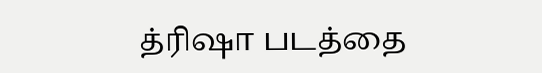த்ரிஷா படத்தை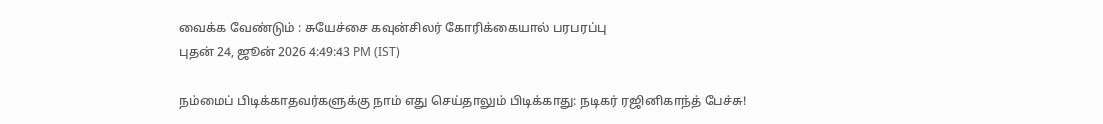வைக்க வேண்டும் : சுயேச்சை கவுன்சிலர் கோரிக்கையால் பரபரப்பு
புதன் 24, ஜூன் 2026 4:49:43 PM (IST)

நம்மைப் பிடிக்காதவர்களுக்கு நாம் எது செய்தாலும் பிடிக்காது: நடிகர் ரஜினிகாந்த் பேச்சு!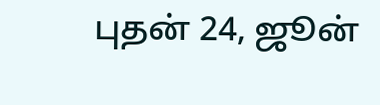புதன் 24, ஜூன்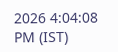2026 4:04:08 PM (IST)